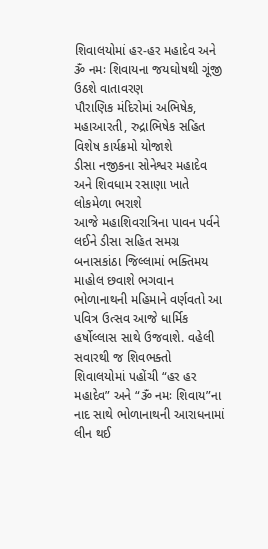શિવાલયોમાં હર-હર મહાદેવ અને ૐ નમઃ શિવાયના જયઘોષથી ગૂંજી ઉઠશે વાતાવરણ
પૌરાણિક મંદિરોમાં અભિષેક, મહાઆરતી, રુદ્રાભિષેક સહિત વિશેષ કાર્યક્રમો યોજાશે
ડીસા નજીકના સોનેશ્વર મહાદેવ અને શિવધામ રસાણા ખાતે લોકમેળા ભરાશે
આજે મહાશિવરાત્રિના પાવન પર્વને લઈને ડીસા સહિત સમગ્ર બનાસકાંઠા જિલ્લામાં ભક્તિમય માહોલ છવાશે ભગવાન ભોળાનાથની મહિમાને વર્ણવતો આ પવિત્ર ઉત્સવ આજે ધાર્મિક હર્ષોલ્લાસ સાથે ઉજવાશે. વહેલી સવારથી જ શિવભક્તો શિવાલયોમાં પહોંચી “હર હર મહાદેવ” અને “ૐ નમઃ શિવાય”ના નાદ સાથે ભોળાનાથની આરાધનામાં લીન થઈ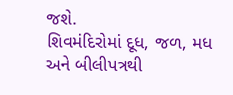જશે.
શિવમંદિરોમાં દૂધ, જળ, મધ અને બીલીપત્રથી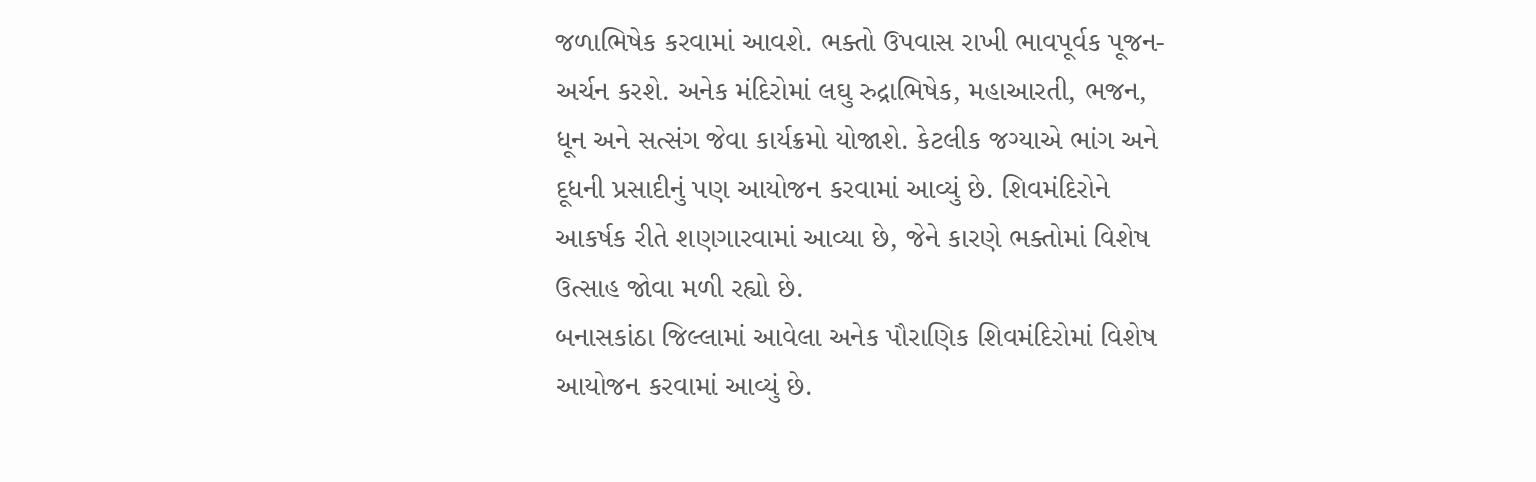જળાભિષેક કરવામાં આવશે. ભક્તો ઉપવાસ રાખી ભાવપૂર્વક પૂજન-અર્ચન કરશે. અનેક મંદિરોમાં લઘુ રુદ્રાભિષેક, મહાઆરતી, ભજન, ધૂન અને સત્સંગ જેવા કાર્યક્રમો યોજાશે. કેટલીક જગ્યાએ ભાંગ અને દૂધની પ્રસાદીનું પણ આયોજન કરવામાં આવ્યું છે. શિવમંદિરોને આકર્ષક રીતે શણગારવામાં આવ્યા છે, જેને કારણે ભક્તોમાં વિશેષ ઉત્સાહ જોવા મળી રહ્યો છે.
બનાસકાંઠા જિલ્લામાં આવેલા અનેક પૌરાણિક શિવમંદિરોમાં વિશેષ આયોજન કરવામાં આવ્યું છે.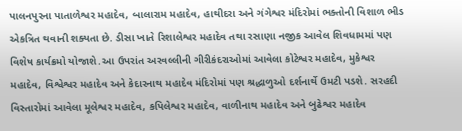પાલનપુરના પાતાળેશ્વર મહાદેવ, બાલારામ મહાદેવ, હાથીદરા અને ગંગેશ્વર મંદિરોમાં ભક્તોની વિશાળ ભીડ એકત્રિત થવાની શક્યતા છે. ડીસા ખાતે રિશાલેશ્વર મહાદેવ તથા રસાણા નજીક આવેલ શિવધામમાં પણ વિશેષ કાર્યક્રમો યોજાશે.આ ઉપરાંત અરવલ્લીની ગીરીકંદરાઓમાં આવેલા કોટેશ્વર મહાદેવ, મુકેશ્વર મહાદેવ, વિશ્વેશ્વર મહાદેવ અને કેદારનાથ મહાદેવ મંદિરોમાં પણ શ્રદ્ધાળુઓ દર્શનાર્થે ઉમટી પડશે. સરહદી વિસ્તારોમાં આવેલા મૂલેશ્વર મહાદેવ, કપિલેશ્વર મહાદેવ, વાળીનાથ મહાદેવ અને બુઢેશ્વર મહાદેવ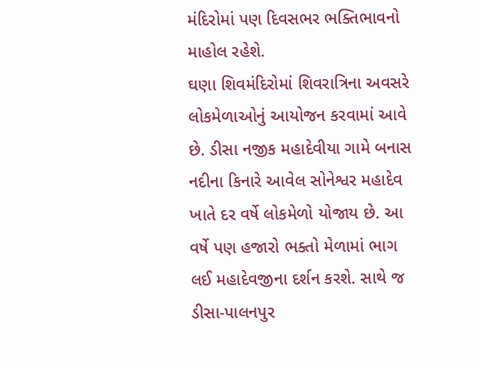મંદિરોમાં પણ દિવસભર ભક્તિભાવનો માહોલ રહેશે.
ઘણા શિવમંદિરોમાં શિવરાત્રિના અવસરે લોકમેળાઓનું આયોજન કરવામાં આવે છે. ડીસા નજીક મહાદેવીયા ગામે બનાસ નદીના કિનારે આવેલ સોનેશ્વર મહાદેવ ખાતે દર વર્ષે લોકમેળો યોજાય છે. આ વર્ષે પણ હજારો ભક્તો મેળામાં ભાગ લઈ મહાદેવજીના દર્શન કરશે. સાથે જ ડીસા-પાલનપુર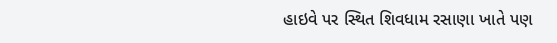હાઇવે પર સ્થિત શિવધામ રસાણા ખાતે પણ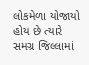લોકમેળા યોજાયો હોય છે ત્યારે સમગ્ર જિલ્લામાં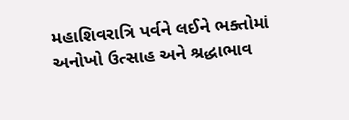મહાશિવરાત્રિ પર્વને લઈને ભક્તોમાં અનોખો ઉત્સાહ અને શ્રદ્ધાભાવ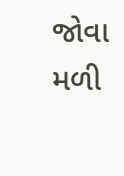જોવા મળી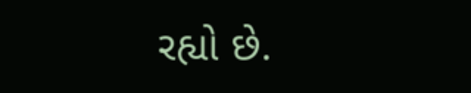રહ્યો છે.